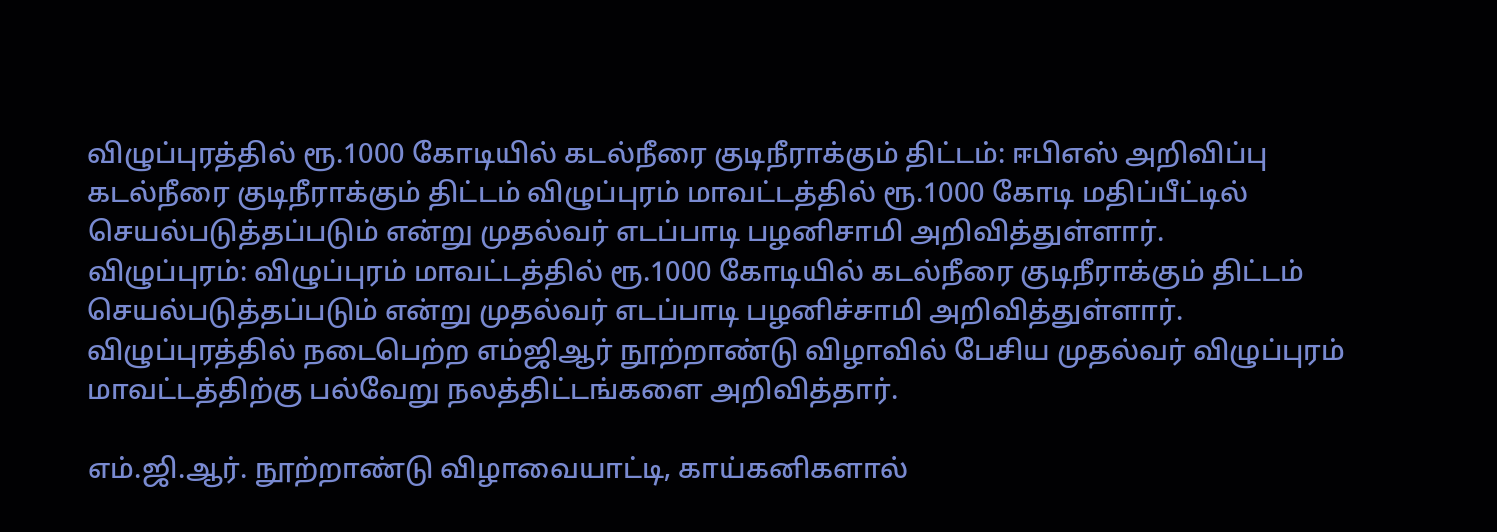விழுப்புரத்தில் ரூ.1000 கோடியில் கடல்நீரை குடிநீராக்கும் திட்டம்: ஈபிஎஸ் அறிவிப்பு
கடல்நீரை குடிநீராக்கும் திட்டம் விழுப்புரம் மாவட்டத்தில் ரூ.1000 கோடி மதிப்பீட்டில் செயல்படுத்தப்படும் என்று முதல்வர் எடப்பாடி பழனிசாமி அறிவித்துள்ளார்.
விழுப்புரம்: விழுப்புரம் மாவட்டத்தில் ரூ.1000 கோடியில் கடல்நீரை குடிநீராக்கும் திட்டம் செயல்படுத்தப்படும் என்று முதல்வர் எடப்பாடி பழனிச்சாமி அறிவித்துள்ளார்.
விழுப்புரத்தில் நடைபெற்ற எம்ஜிஆர் நூற்றாண்டு விழாவில் பேசிய முதல்வர் விழுப்புரம் மாவட்டத்திற்கு பல்வேறு நலத்திட்டங்களை அறிவித்தார்.

எம்.ஜி.ஆர். நூற்றாண்டு விழாவையாட்டி, காய்கனிகளால்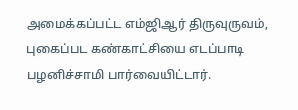அமைக்கப்பட்ட எம்ஜிஆர் திருவுருவம், புகைப்பட கண்காட்சியை எடப்பாடி பழனிச்சாமி பார்வையிட்டார்.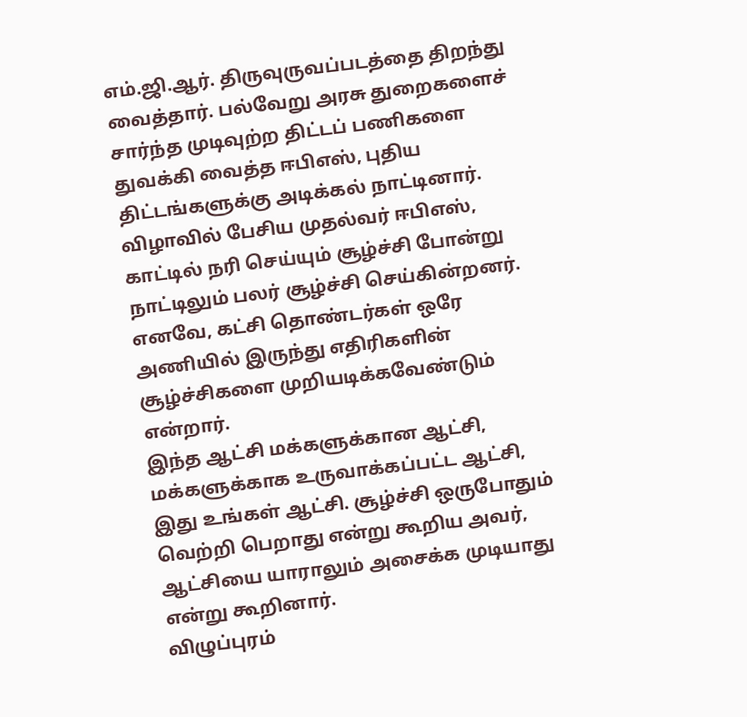எம்.ஜி.ஆர். திருவுருவப்படத்தை திறந்து வைத்தார். பல்வேறு அரசு துறைகளைச் சார்ந்த முடிவுற்ற திட்டப் பணிகளை துவக்கி வைத்த ஈபிஎஸ், புதிய திட்டங்களுக்கு அடிக்கல் நாட்டினார்.
விழாவில் பேசிய முதல்வர் ஈபிஎஸ், காட்டில் நரி செய்யும் சூழ்ச்சி போன்று நாட்டிலும் பலர் சூழ்ச்சி செய்கின்றனர். எனவே, கட்சி தொண்டர்கள் ஒரே அணியில் இருந்து எதிரிகளின் சூழ்ச்சிகளை முறியடிக்கவேண்டும் என்றார்.
இந்த ஆட்சி மக்களுக்கான ஆட்சி, மக்களுக்காக உருவாக்கப்பட்ட ஆட்சி, இது உங்கள் ஆட்சி. சூழ்ச்சி ஒருபோதும் வெற்றி பெறாது என்று கூறிய அவர், ஆட்சியை யாராலும் அசைக்க முடியாது என்று கூறினார்.
விழுப்புரம்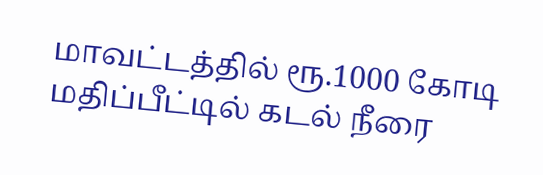மாவட்டத்தில் ரூ.1000 கோடி மதிப்பீட்டில் கடல் நீரை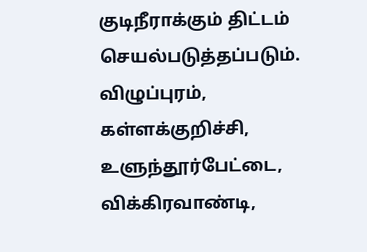குடிநீராக்கும் திட்டம் செயல்படுத்தப்படும். விழுப்புரம், கள்ளக்குறிச்சி, உளுந்தூர்பேட்டை, விக்கிரவாண்டி,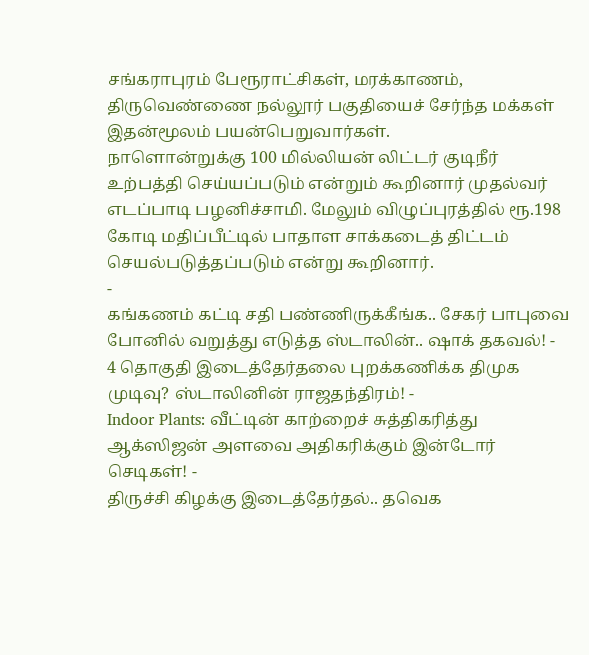சங்கராபுரம் பேரூராட்சிகள், மரக்காணம், திருவெண்ணை நல்லூர் பகுதியைச் சேர்ந்த மக்கள் இதன்மூலம் பயன்பெறுவார்கள்.
நாளொன்றுக்கு 100 மில்லியன் லிட்டர் குடிநீர் உற்பத்தி செய்யப்படும் என்றும் கூறினார் முதல்வர் எடப்பாடி பழனிச்சாமி. மேலும் விழுப்புரத்தில் ரூ.198 கோடி மதிப்பீட்டில் பாதாள சாக்கடைத் திட்டம் செயல்படுத்தப்படும் என்று கூறினார்.
-
கங்கணம் கட்டி சதி பண்ணிருக்கீங்க.. சேகர் பாபுவை போனில் வறுத்து எடுத்த ஸ்டாலின்.. ஷாக் தகவல்! -
4 தொகுதி இடைத்தேர்தலை புறக்கணிக்க திமுக முடிவு? ஸ்டாலினின் ராஜதந்திரம்! -
Indoor Plants: வீட்டின் காற்றைச் சுத்திகரித்து ஆக்ஸிஜன் அளவை அதிகரிக்கும் இன்டோர் செடிகள்! -
திருச்சி கிழக்கு இடைத்தேர்தல்.. தவெக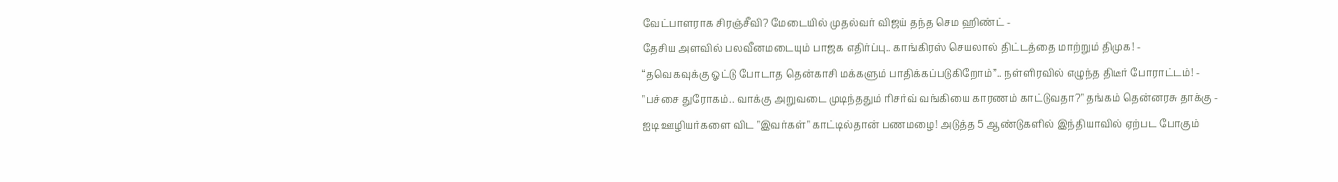வேட்பாளராக சிரஞ்சீவி? மேடையில் முதல்வர் விஜய் தந்த செம ஹிண்ட் -
தேசிய அளவில் பலவீனமடையும் பாஜக எதிர்ப்பு.. காங்கிரஸ் செயலால் திட்டத்தை மாற்றும் திமுக! -
“தவெகவுக்கு ஓட்டு போடாத தென்காசி மக்களும் பாதிக்கப்படுகிறோம்”.. நள்ளிரவில் எழுந்த திடீர் போராட்டம்! -
"பச்சை துரோகம்.. வாக்கு அறுவடை முடிந்ததும் ரிசர்வ் வங்கியை காரணம் காட்டுவதா?" தங்கம் தென்னரசு தாக்கு -
ஐடி ஊழியர்களை விட "இவர்கள்" காட்டில்தான் பணமழை! அடுத்த 5 ஆண்டுகளில் இந்தியாவில் ஏற்பட போகும்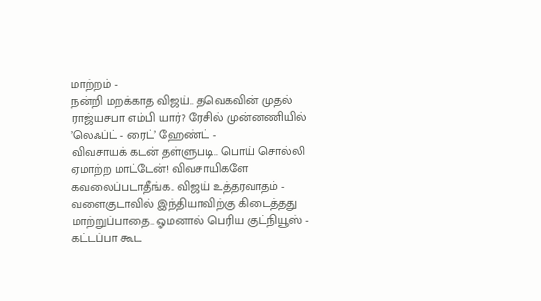மாற்றம் -
நன்றி மறக்காத விஜய்.. தவெகவின் முதல் ராஜ்யசபா எம்பி யார்? ரேசில் முன்னணியில் ’லெஃப்ட் - ரைட்’ ஹேண்ட் -
விவசாயக் கடன் தள்ளுபடி.. பொய் சொல்லி ஏமாற்ற மாட்டேன்! விவசாயிகளே கவலைப்படாதீங்க.. விஜய் உத்தரவாதம் -
வளைகுடாவில் இந்தியாவிற்கு கிடைத்தது மாற்றுப்பாதை.. ஓமனால் பெரிய குட்நியூஸ் -
கட்டப்பா கூட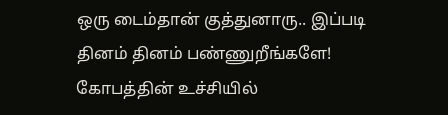ஒரு டைம்தான் குத்துனாரு.. இப்படி தினம் தினம் பண்ணுறீங்களே! கோபத்தின் உச்சியில்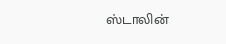ஸ்டாலின்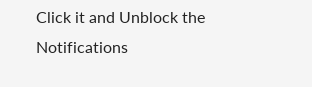Click it and Unblock the Notifications